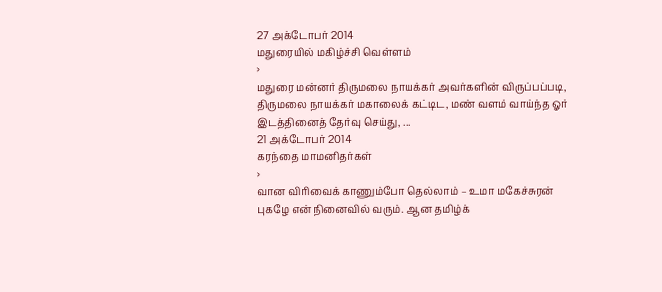27 அக்டோபர் 2014
மதுரையில் மகிழ்ச்சி வெள்ளம்
›
மதுரை மன்னர் திருமலை நாயக்கர் அவர்களின் விருப்பப்படி, திருமலை நாயக்கர் மகாலைக் கட்டிட, மண் வளம் வாய்ந்த ஓர் இடத்தினைத் தேர்வு செய்து, ...
21 அக்டோபர் 2014
கரந்தை மாமனிதர்கள்
›
வான விரிவைக் காணும்போ தெல்லாம் – உமா மகேச்சுரன் புகழே என் நினைவில் வரும். ஆன தமிழ்க்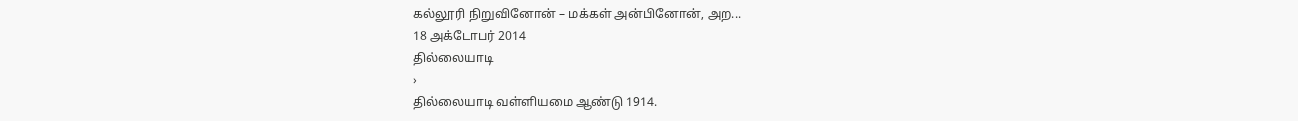கல்லூரி நிறுவினோன் – மக்கள் அன்பினோன், அற...
18 அக்டோபர் 2014
தில்லையாடி
›
தில்லையாடி வள்ளியமை ஆண்டு 1914.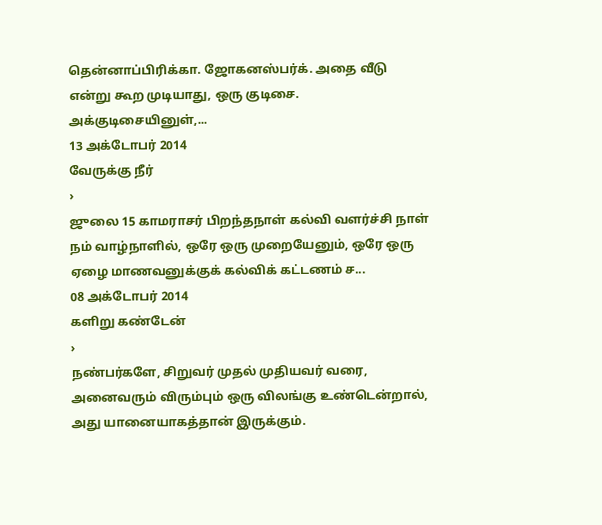தென்னாப்பிரிக்கா. ஜோகனஸ்பர்க். அதை வீடு என்று கூற முடியாது, ஒரு குடிசை. அக்குடிசையினுள்,...
13 அக்டோபர் 2014
வேருக்கு நீர்
›
ஜுலை 15 காமராசர் பிறந்தநாள் கல்வி வளர்ச்சி நாள் நம் வாழ்நாளில், ஒரே ஒரு முறையேனும், ஒரே ஒரு ஏழை மாணவனுக்குக் கல்விக் கட்டணம் ச...
08 அக்டோபர் 2014
களிறு கண்டேன்
›
நண்பர்களே, சிறுவர் முதல் முதியவர் வரை, அனைவரும் விரும்பும் ஒரு விலங்கு உண்டென்றால், அது யானையாகத்தான் இருக்கும்.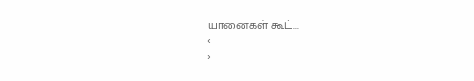யானைகள் கூட்...
‹
›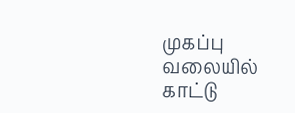முகப்பு
வலையில் காட்டு